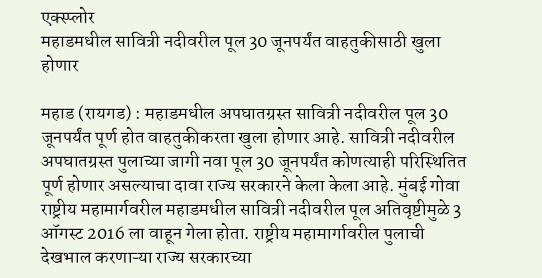एक्स्प्लोर
महाडमधील सावित्री नदीवरील पूल 30 जूनपर्यंत वाहतुकीसाठी खुला होणार

महाड (रायगड) : महाडमधील अपघातग्रस्त सावित्री नदीवरील पूल 30 जूनपर्यंत पूर्ण होत वाहतुकीकरता खुला होणार आहे. सावित्री नदीवरील अपघातग्रस्त पुलाच्या जागी नवा पूल 30 जूनपर्यंत कोणत्याही परिस्थितित पूर्ण होणार असल्याचा दावा राज्य सरकारने केला केला आहे. मुंबई गोवा राष्ट्रीय महामार्गवरील महाडमधील सावित्री नदीवरील पूल अतिवृष्टीमुळे 3 ऑगस्ट 2016 ला वाहून गेला होता. राष्ट्रीय महामार्गावरील पुलाची देखभाल करणाऱ्या राज्य सरकारच्या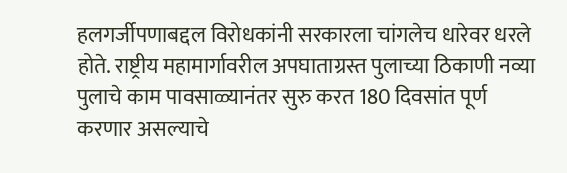हलगर्जीपणाबद्दल विरोधकांनी सरकारला चांगलेच धारेवर धरले होते. राष्ट्रीय महामार्गावरील अपघाताग्रस्त पुलाच्या ठिकाणी नव्या पुलाचे काम पावसाळ्यानंतर सुरु करत 180 दिवसांत पूर्ण करणार असल्याचे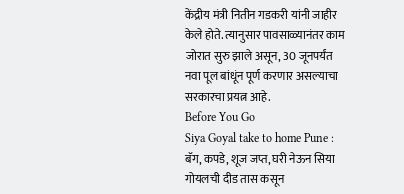केंद्रीय मंत्री नितीन गडकरी यांनी जाहीर केले होते. त्यानुसार पावसाळ्यानंतर काम जोरात सुरु झाले असून, 30 जूनपर्यंत नवा पूल बांधूंन पूर्ण करणार असल्याचा सरकारचा प्रयत्न आहे.
Before You Go
Siya Goyal take to home Pune : बॅग, कपडे, शूज जप्त, घरी नेऊन सिया गोयलची दीड तास कसून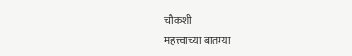चौकशी
महत्त्वाच्या बातम्या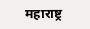महाराष्ट्र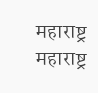महाराष्ट्र
महाराष्ट्र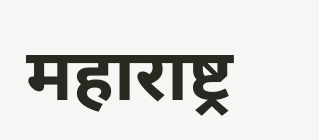महाराष्ट्र